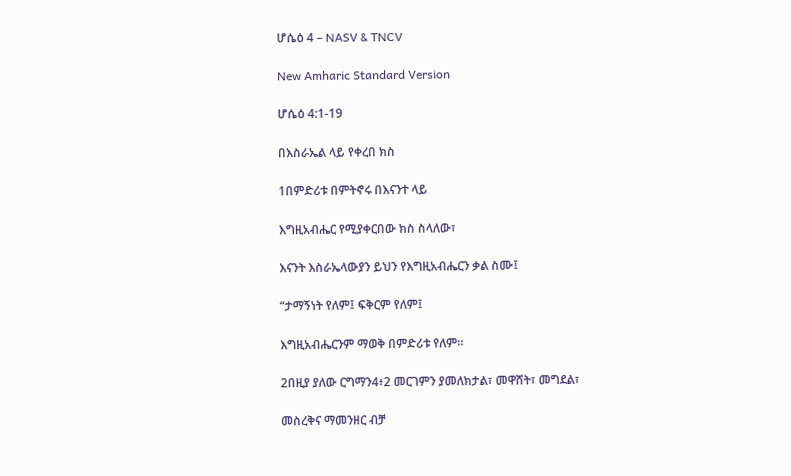ሆሴዕ 4 – NASV & TNCV

New Amharic Standard Version

ሆሴዕ 4:1-19

በእስራኤል ላይ የቀረበ ክስ

1በምድሪቱ በምትኖሩ በእናንተ ላይ

እግዚአብሔር የሚያቀርበው ክስ ስላለው፣

እናንት እስራኤላውያን ይህን የእግዚአብሔርን ቃል ስሙ፤

“ታማኝነት የለም፤ ፍቅርም የለም፤

እግዚአብሔርንም ማወቅ በምድሪቱ የለም።

2በዚያ ያለው ርግማን4፥2 መርገምን ያመለክታል፣ መዋሸት፣ መግደል፣

መስረቅና ማመንዘር ብቻ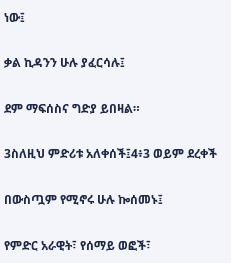ነው፤

ቃል ኪዳንን ሁሉ ያፈርሳሉ፤

ደም ማፍሰስና ግድያ ይበዛል።

3ስለዚህ ምድሪቱ አለቀሰች፤4፥3 ወይም ደረቀች

በውስጧም የሚኖሩ ሁሉ ኰሰመኑ፤

የምድር አራዊት፣ የሰማይ ወፎች፣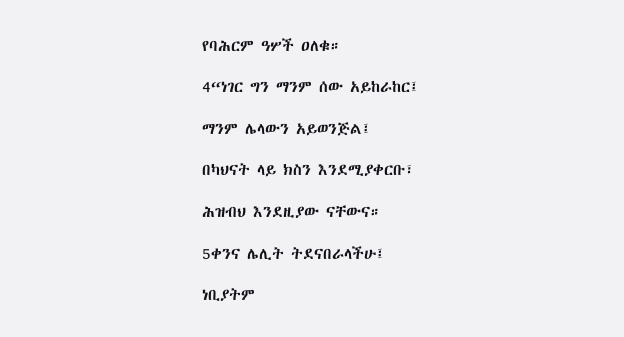የባሕርም ዓሦች ዐለቁ።

4“ነገር ግን ማንም ሰው አይከራከር፤

ማንም ሌላውን አይወንጅል፤

በካህናት ላይ ክስን እንደሚያቀርቡ፣

ሕዝብህ እንደዚያው ናቸውና።

5ቀንና ሌሊት ትደናበራላችሁ፤

ነቢያትም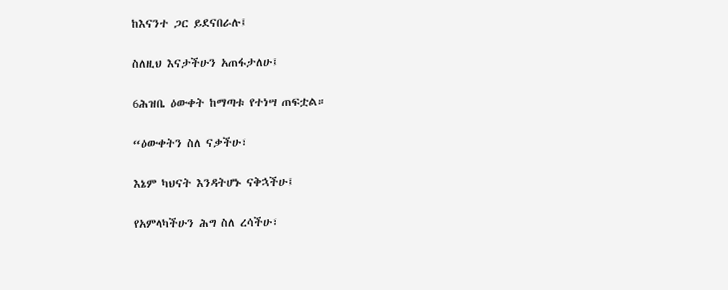ከእናንተ ጋር ይደናበራሉ፤

ስለዚህ እናታችሁን አጠፋታለሁ፤

6ሕዝቤ ዕውቀት ከማጣቱ የተነሣ ጠፍቷል።

“ዕውቀትን ስለ ናቃችሁ፣

እኔም ካህናት እንዳትሆኑ ናቅኋችሁ፤

የአምላካችሁን ሕግ ስለ ረሳችሁ፣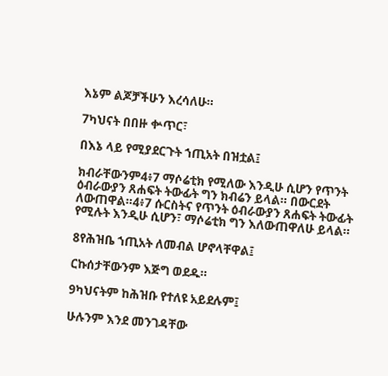እኔም ልጆቻችሁን እረሳለሁ።

7ካህናት በበዙ ቍጥር፣

በእኔ ላይ የሚያደርጉት ኀጢአት በዝቷል፤

ክብራቸውንም4፥7 ማሶሬቲክ የሚለው እንዲሁ ሲሆን የጥንት ዕብራውያን ጸሐፍት ትውፊት ግን ክብሬን ይላል። በውርደት ለውጠዋል።4፥7 ሱርስትና የጥንት ዕብራውያን ጸሐፍት ትውፊት የሚሉት እንዲሁ ሲሆን፣ ማሶሬቲክ ግን እለውጠዋለሁ ይላል።

8የሕዝቤ ኀጢአት ለመብል ሆኖላቸዋል፤

ርኩሰታቸውንም እጅግ ወደዱ።

9ካህናትም ከሕዝቡ የተለዩ አይደሉም፤

ሁሉንም እንደ መንገዳቸው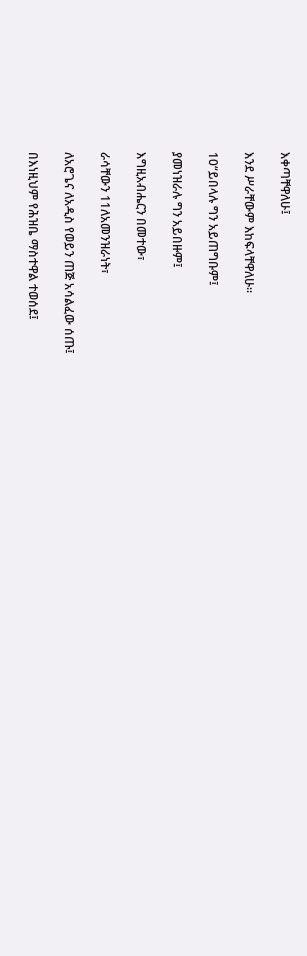እቀጣቸዋለሁ፤

እንደ ሥራቸውም እከፍላቸዋለሁ።

10“ይበላሉ ግን አይጠግቡም፤

ያመነዝራሉ ግን አይበዙም፤

እግዚአብሔርን በመተው፣

ራሳቸውን 11ለአመንዝራነት፣

ለአሮጌና ለአዲስ የወይን ጠጅ አሳልፈው ሰጡ፤

በእነዚህም የሕዝቤ ማስተዋል ተወሰደ፤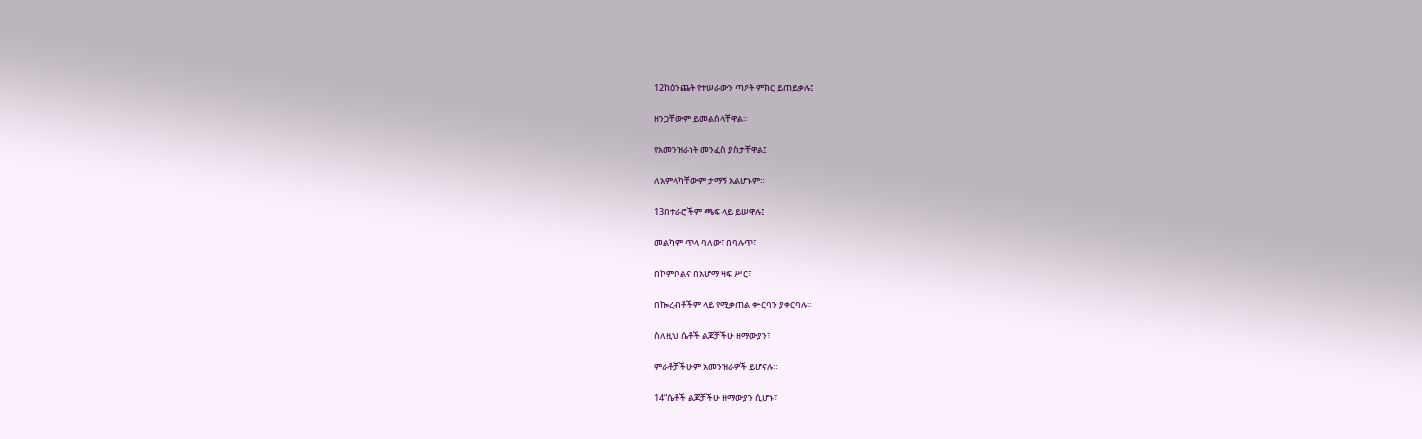12ከዕንጨት የተሠራውን ጣዖት ምክር ይጠይቃሉ፤

ዘንጋቸውም ይመልስላቸዋል።

የአመንዝራነት መንፈስ ያስታቸዋል፤

ለአምላካቸውም ታማኝ አልሆኑም።

13በተራሮችም ጫፍ ላይ ይሠዋሉ፤

መልካም ጥላ ባለው፣ በባሉጥ፣

በኮምቦልና በአሆማ ዛፍ ሥር፣

በኰረብቶችም ላይ የሚቃጠል ቍርባን ያቀርባሉ።

ስለዚህ ሴቶች ልጆቻችሁ ዘማውያን፣

ምራቶቻችሁም አመንዝራዎች ይሆናሉ።

14“ሴቶች ልጆቻችሁ ዘማውያን ሲሆኑ፣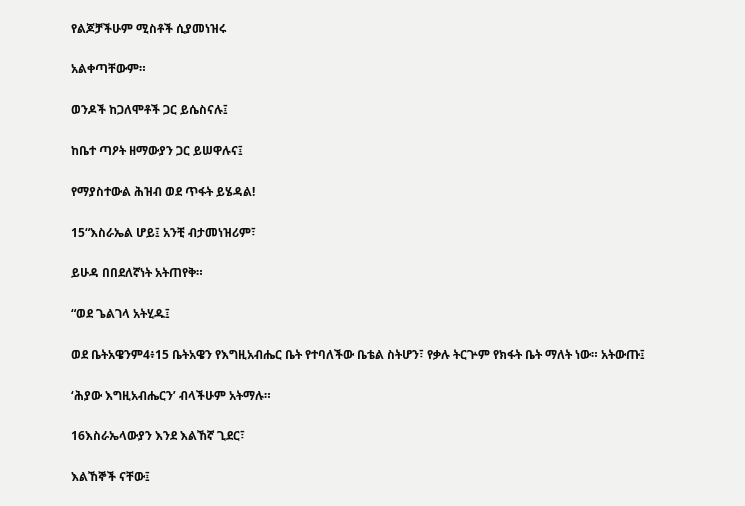የልጆቻችሁም ሚስቶች ሲያመነዝሩ

አልቀጣቸውም።

ወንዶች ከጋለሞቶች ጋር ይሴስናሉ፤

ከቤተ ጣዖት ዘማውያን ጋር ይሠዋሉና፤

የማያስተውል ሕዝብ ወደ ጥፋት ይሄዳል!

15“እስራኤል ሆይ፤ አንቺ ብታመነዝሪም፣

ይሁዳ በበደለኛነት አትጠየቅ።

“ወደ ጌልገላ አትሂዱ፤

ወደ ቤትአዌንም4፥15 ቤትአዌን የእግዚአብሔር ቤት የተባለችው ቤቴል ስትሆን፣ የቃሉ ትርጕም የክፋት ቤት ማለት ነው። አትውጡ፤

‘ሕያው እግዚአብሔርን’ ብላችሁም አትማሉ።

16እስራኤላውያን እንደ እልኸኛ ጊደር፣

እልኸኞች ናቸው፤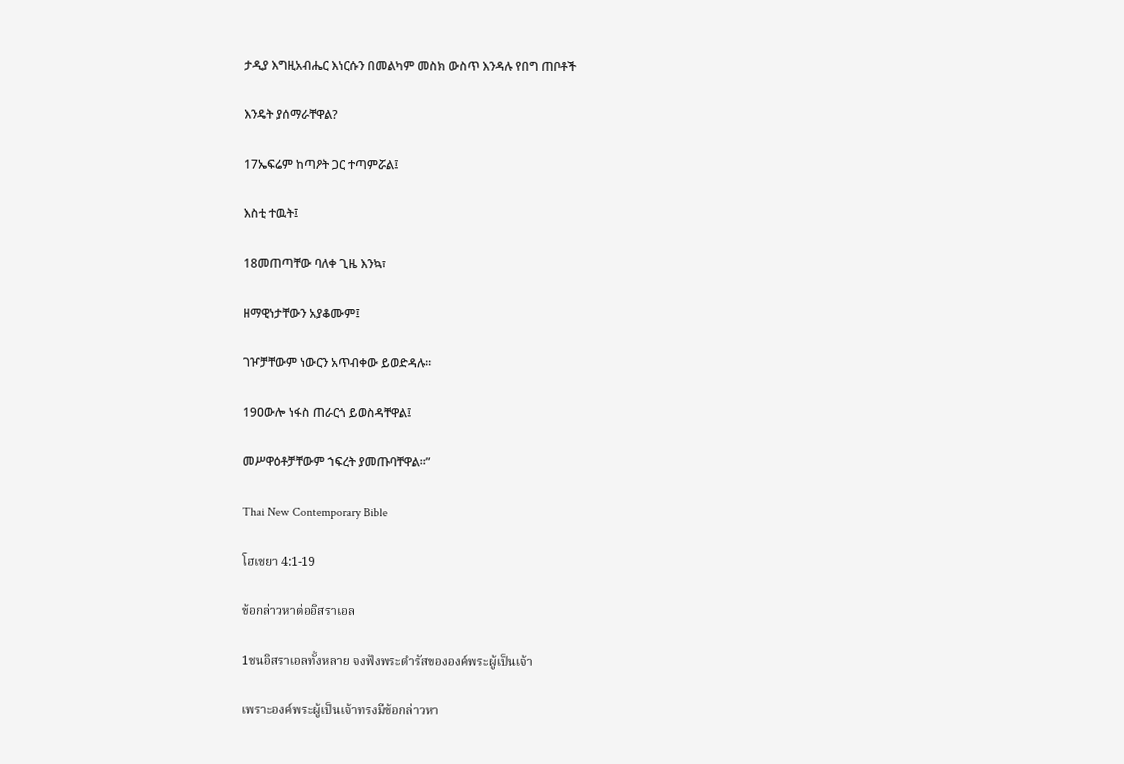ታዲያ እግዚአብሔር እነርሱን በመልካም መስክ ውስጥ እንዳሉ የበግ ጠቦቶች

እንዴት ያሰማራቸዋል?

17ኤፍሬም ከጣዖት ጋር ተጣምሯል፤

እስቲ ተዉት፤

18መጠጣቸው ባለቀ ጊዜ እንኳ፣

ዘማዊነታቸውን አያቆሙም፤

ገዦቻቸውም ነውርን አጥብቀው ይወድዳሉ።

19ዐውሎ ነፋስ ጠራርጎ ይወስዳቸዋል፤

መሥዋዕቶቻቸውም ኀፍረት ያመጡባቸዋል።”

Thai New Contemporary Bible

โฮเชยา 4:1-19

ข้อกล่าวหาต่ออิสราเอล

1ชนอิสราเอลทั้งหลาย จงฟังพระดำรัสขององค์พระผู้เป็นเจ้า

เพราะองค์พระผู้เป็นเจ้าทรงมีข้อกล่าวหา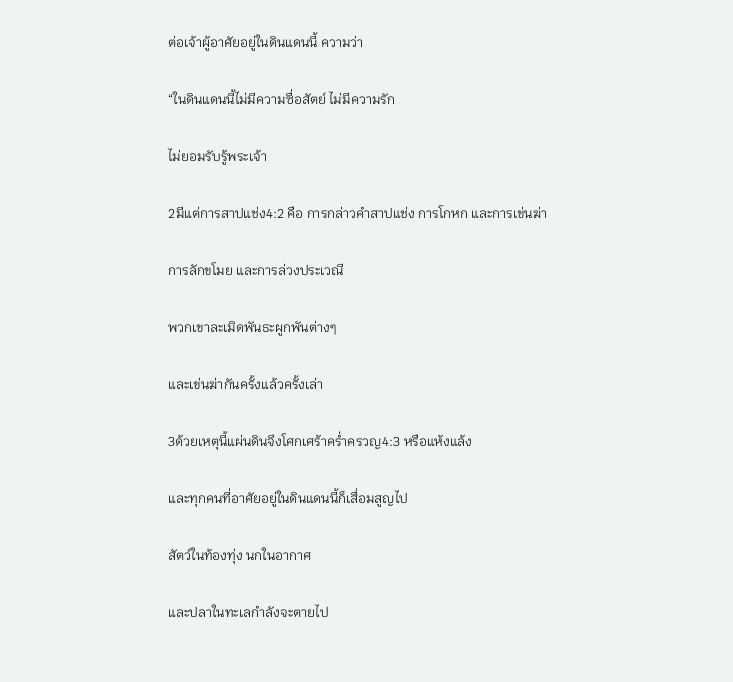ต่อเจ้าผู้อาศัยอยู่ในดินแดนนี้ ความว่า

“ในดินแดนนี้ไม่มีความซื่อสัตย์ ไม่มีความรัก

ไม่ยอมรับรู้พระเจ้า

2มีแต่การสาปแช่ง4:2 คือ การกล่าวคำสาปแช่ง การโกหก และการเข่นฆ่า

การลักขโมย และการล่วงประเวณี

พวกเขาละเมิดพันธะผูกพันต่างๆ

และเข่นฆ่ากันครั้งแล้วครั้งเล่า

3ด้วยเหตุนี้แผ่นดินจึงโศกเศร้าคร่ำครวญ4:3 หรือแห้งแล้ง

และทุกคนที่อาศัยอยู่ในดินแดนนี้ก็เสื่อมสูญไป

สัตว์ในท้องทุ่ง นกในอากาศ

และปลาในทะเลกำลังจะตายไป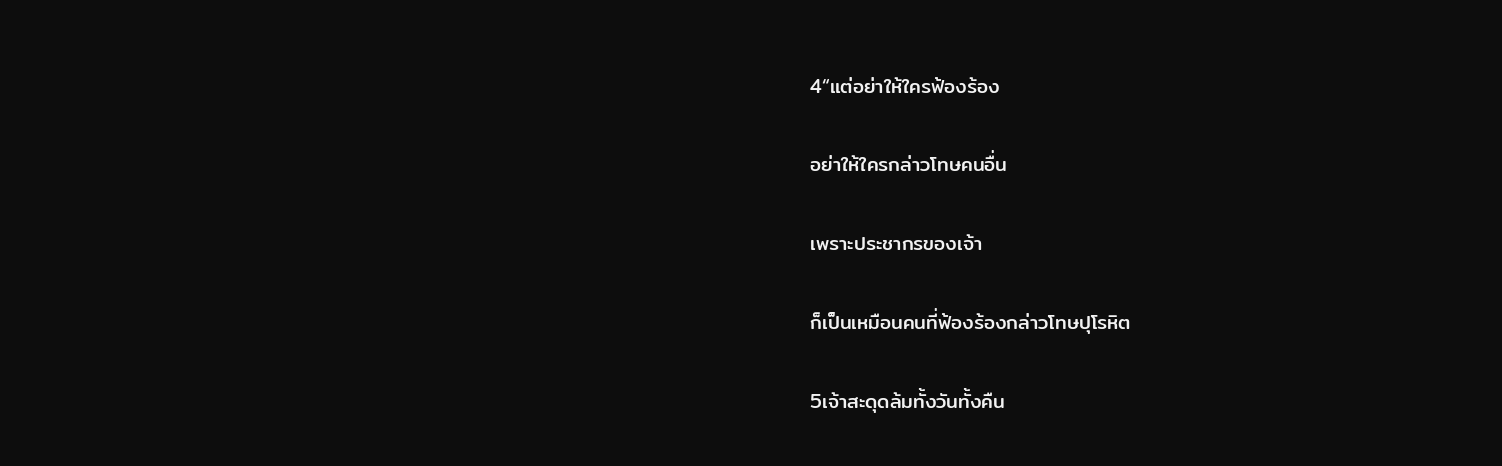4“แต่อย่าให้ใครฟ้องร้อง

อย่าให้ใครกล่าวโทษคนอื่น

เพราะประชากรของเจ้า

ก็เป็นเหมือนคนที่ฟ้องร้องกล่าวโทษปุโรหิต

5เจ้าสะดุดล้มทั้งวันทั้งคืน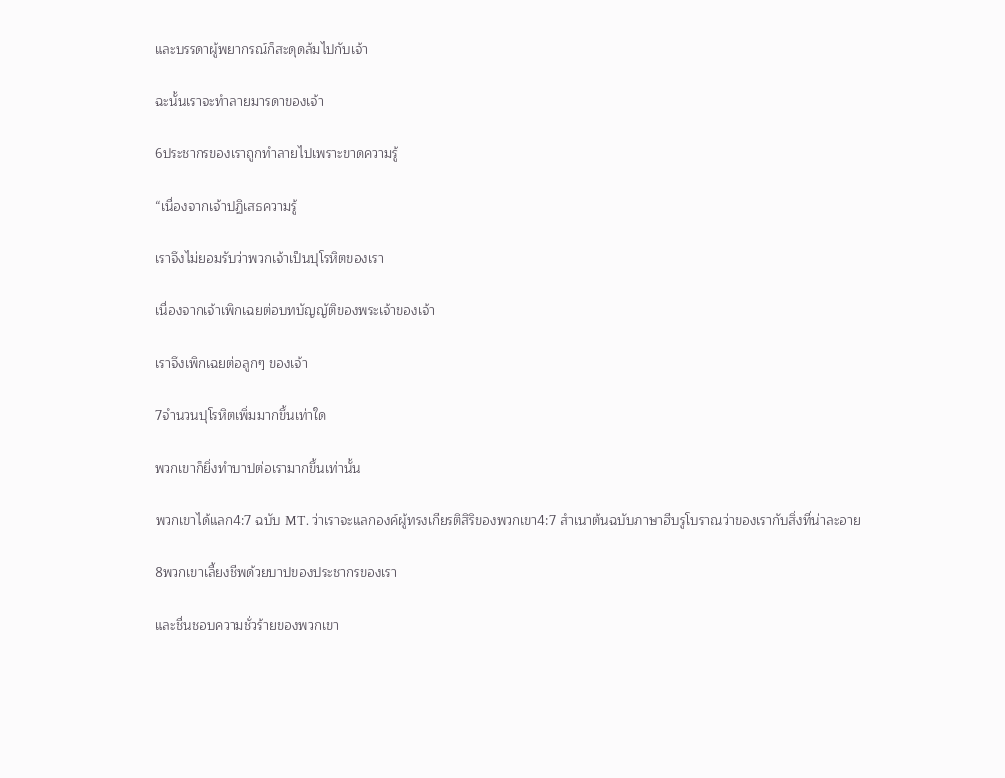และบรรดาผู้พยากรณ์ก็สะดุดล้มไปกับเจ้า

ฉะนั้นเราจะทำลายมารดาของเจ้า

6ประชากรของเราถูกทำลายไปเพราะขาดความรู้

“เนื่องจากเจ้าปฏิเสธความรู้

เราจึงไม่ยอมรับว่าพวกเจ้าเป็นปุโรหิตของเรา

เนื่องจากเจ้าเพิกเฉยต่อบทบัญญัติของพระเจ้าของเจ้า

เราจึงเพิกเฉยต่อลูกๆ ของเจ้า

7จำนวนปุโรหิตเพิ่มมากขึ้นเท่าใด

พวกเขาก็ยิ่งทำบาปต่อเรามากขึ้นเท่านั้น

พวกเขาได้แลก4:7 ฉบับ MT. ว่าเราจะแลกองค์ผู้ทรงเกียรติสิริของพวกเขา4:7 สำเนาต้นฉบับภาษาฮีบรูโบราณว่าของเรากับสิ่งที่น่าละอาย

8พวกเขาเลี้ยงชีพด้วยบาปของประชากรของเรา

และชื่นชอบความชั่วร้ายของพวกเขา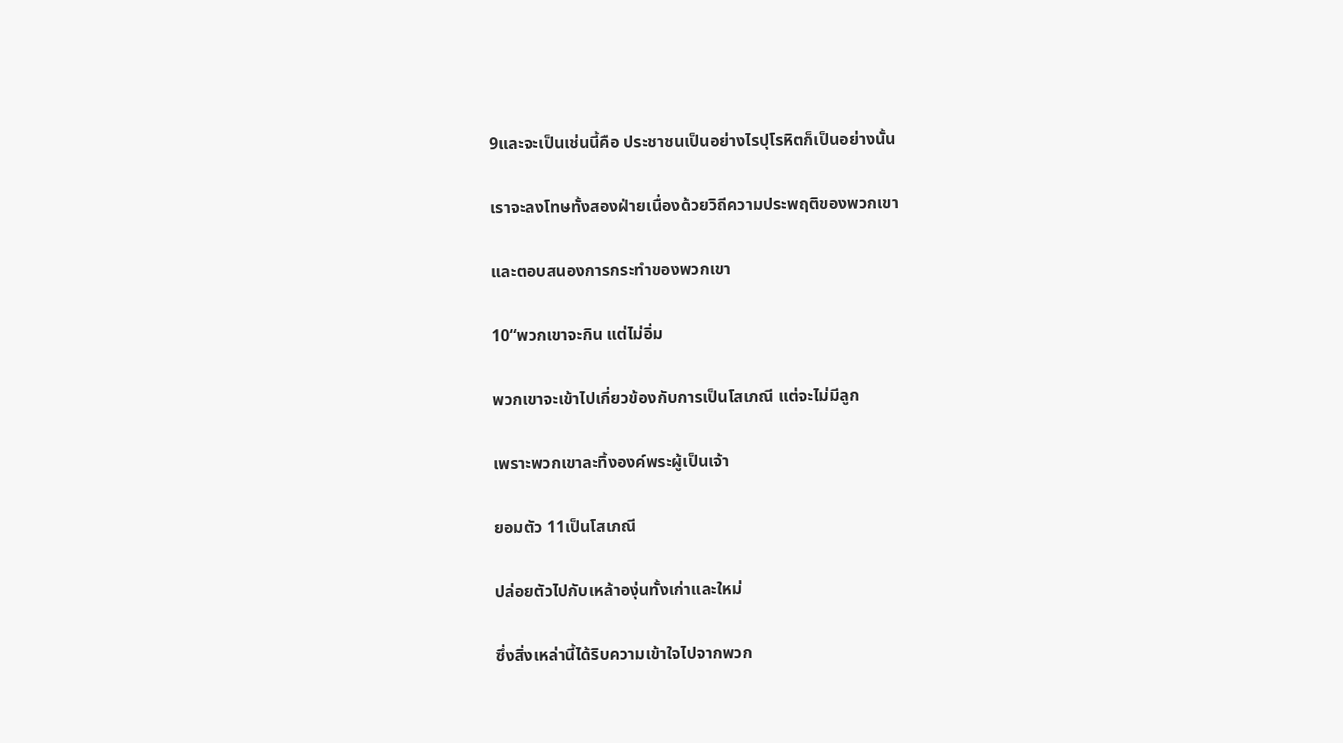9และจะเป็นเช่นนี้คือ ประชาชนเป็นอย่างไรปุโรหิตก็เป็นอย่างนั้น

เราจะลงโทษทั้งสองฝ่ายเนื่องด้วยวิถีความประพฤติของพวกเขา

และตอบสนองการกระทำของพวกเขา

10“พวกเขาจะกิน แต่ไม่อิ่ม

พวกเขาจะเข้าไปเกี่ยวข้องกับการเป็นโสเภณี แต่จะไม่มีลูก

เพราะพวกเขาละทิ้งองค์พระผู้เป็นเจ้า

ยอมตัว 11เป็นโสเภณี

ปล่อยตัวไปกับเหล้าองุ่นทั้งเก่าและใหม่

ซึ่งสิ่งเหล่านี้ได้ริบความเข้าใจไปจากพวก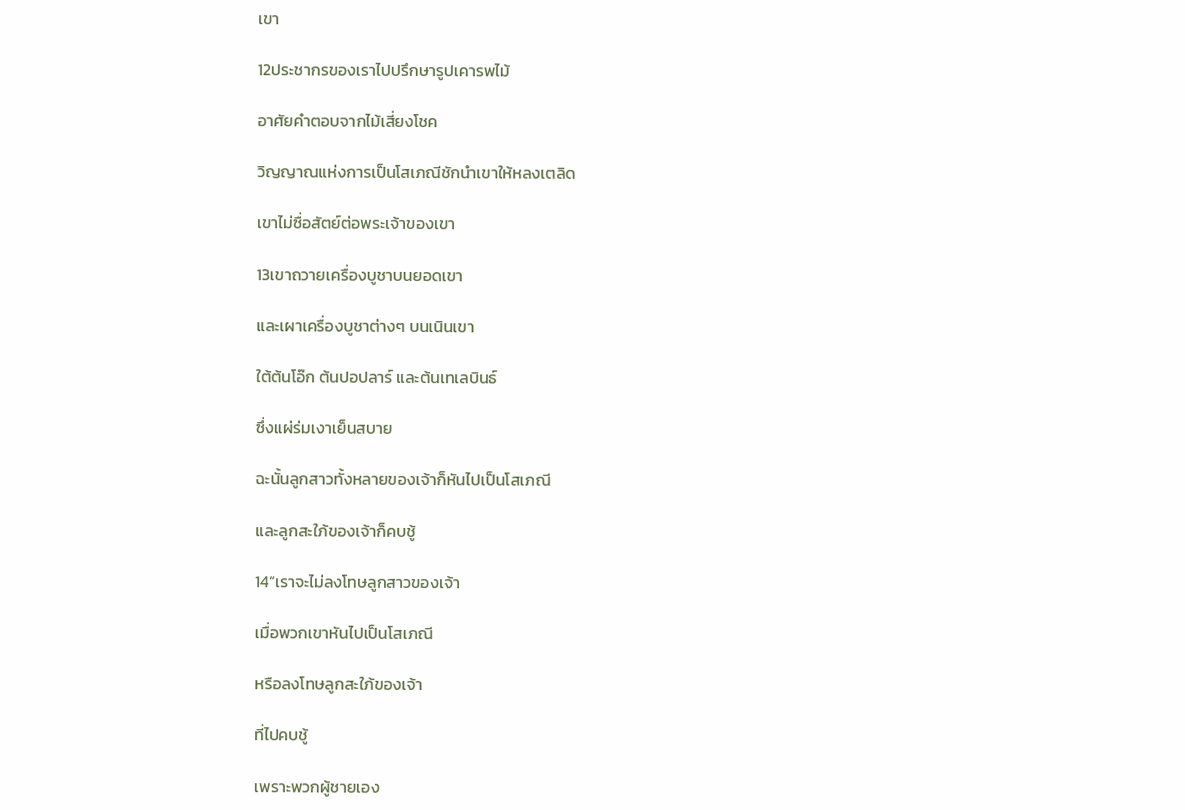เขา

12ประชากรของเราไปปรึกษารูปเคารพไม้

อาศัยคำตอบจากไม้เสี่ยงโชค

วิญญาณแห่งการเป็นโสเภณีชักนำเขาให้หลงเตลิด

เขาไม่ซื่อสัตย์ต่อพระเจ้าของเขา

13เขาถวายเครื่องบูชาบนยอดเขา

และเผาเครื่องบูชาต่างๆ บนเนินเขา

ใต้ต้นโอ๊ก ต้นปอปลาร์ และต้นเทเลบินธ์

ซึ่งแผ่ร่มเงาเย็นสบาย

ฉะนั้นลูกสาวทั้งหลายของเจ้าก็หันไปเป็นโสเภณี

และลูกสะใภ้ของเจ้าก็คบชู้

14“เราจะไม่ลงโทษลูกสาวของเจ้า

เมื่อพวกเขาหันไปเป็นโสเภณี

หรือลงโทษลูกสะใภ้ของเจ้า

ที่ไปคบชู้

เพราะพวกผู้ชายเอง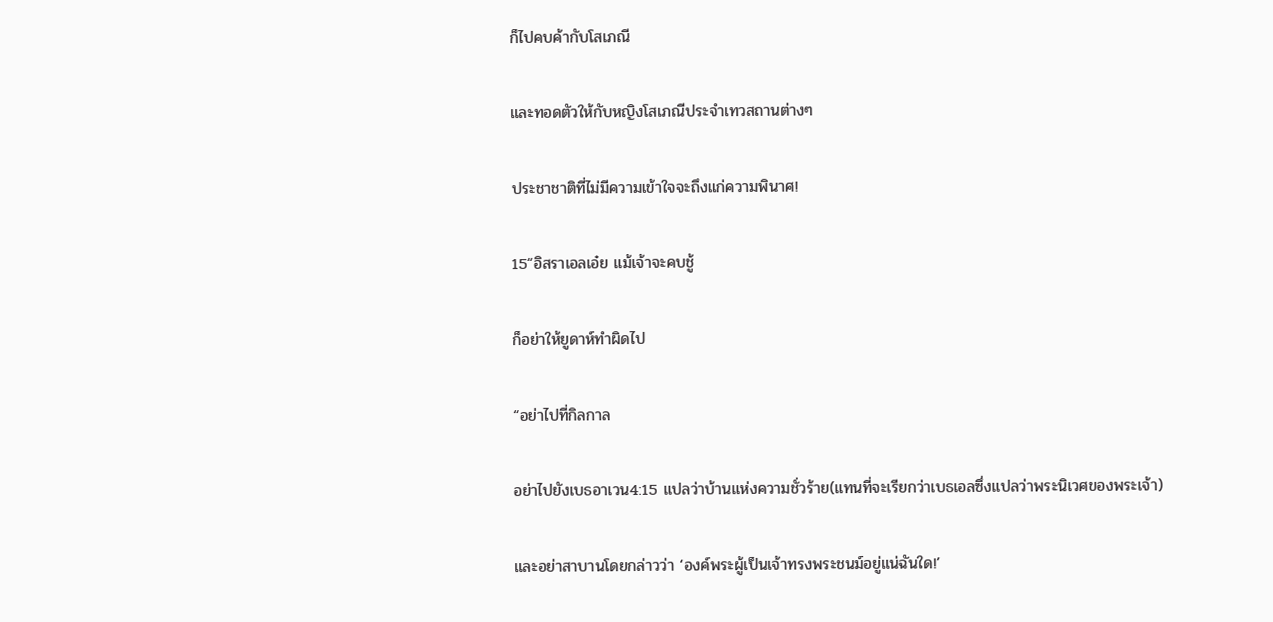ก็ไปคบค้ากับโสเภณี

และทอดตัวให้กับหญิงโสเภณีประจำเทวสถานต่างๆ

ประชาชาติที่ไม่มีความเข้าใจจะถึงแก่ความพินาศ!

15“อิสราเอลเอ๋ย แม้เจ้าจะคบชู้

ก็อย่าให้ยูดาห์ทำผิดไป

“อย่าไปที่กิลกาล

อย่าไปยังเบธอาเวน4:15 แปลว่าบ้านแห่งความชั่วร้าย(แทนที่จะเรียกว่าเบธเอลซึ่งแปลว่าพระนิเวศของพระเจ้า)

และอย่าสาบานโดยกล่าวว่า ‘องค์พระผู้เป็นเจ้าทรงพระชนม์อยู่แน่ฉันใด!’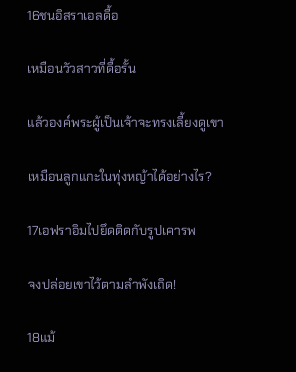16ชนอิสราเอลดื้อ

เหมือนวัวสาวที่ดื้อรั้น

แล้วองค์พระผู้เป็นเจ้าจะทรงเลี้ยงดูเขา

เหมือนลูกแกะในทุ่งหญ้าได้อย่างไร?

17เอฟราอิมไปยึดติดกับรูปเคารพ

จงปล่อยเขาไว้ตามลำพังเถิด!

18แม้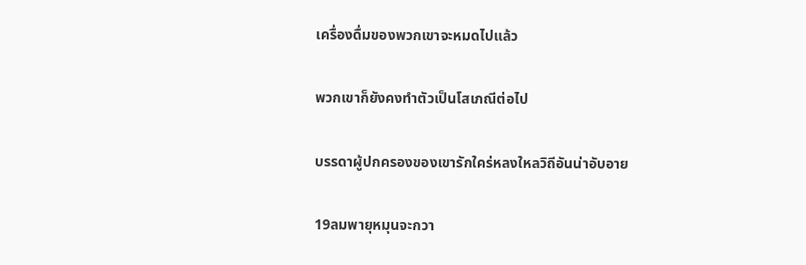เครื่องดื่มของพวกเขาจะหมดไปแล้ว

พวกเขาก็ยังคงทำตัวเป็นโสเภณีต่อไป

บรรดาผู้ปกครองของเขารักใคร่หลงใหลวิถีอันน่าอับอาย

19ลมพายุหมุนจะกวา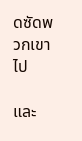ดซัดพวกเขาไป

และ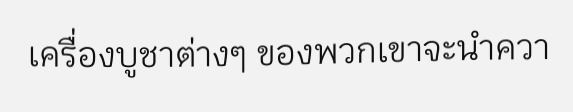เครื่องบูชาต่างๆ ของพวกเขาจะนำควา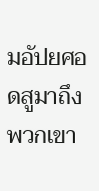มอัปยศอดสูมาถึงพวกเขา